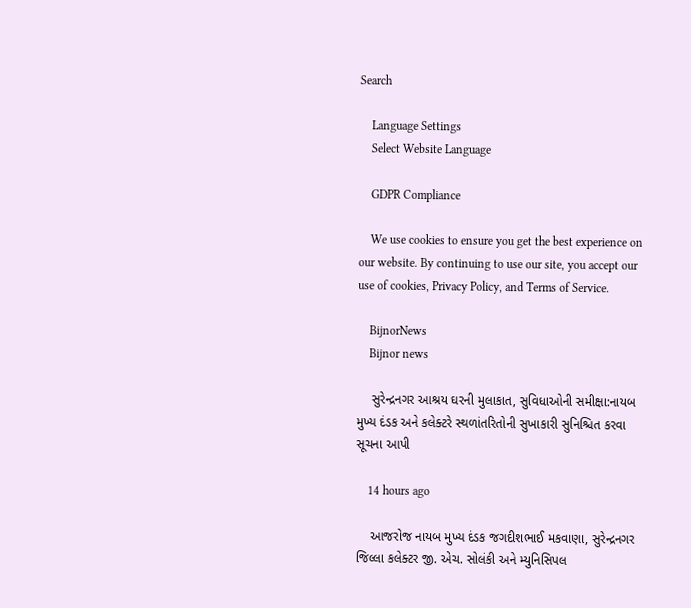Search

    Language Settings
    Select Website Language

    GDPR Compliance

    We use cookies to ensure you get the best experience on our website. By continuing to use our site, you accept our use of cookies, Privacy Policy, and Terms of Service.

    BijnorNews
    Bijnor news

    સુરેન્દ્રનગર આશ્રય ઘરની મુલાકાત, સુવિધાઓની સમીક્ષા:નાયબ મુખ્ય દંડક અને કલેક્ટરે સ્થળાંતરિતોની સુખાકારી સુનિશ્ચિત કરવા સૂચના આપી

    14 hours ago

    આજરોજ નાયબ મુખ્ય દંડક જગદીશભાઈ મકવાણા, સુરેન્દ્રનગર જિલ્લા કલેક્ટર જી. એચ. સોલંકી અને મ્યુનિસિપલ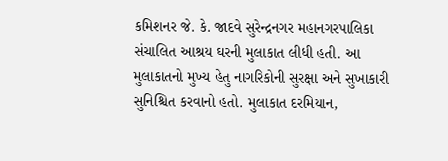કમિશનર જે. કે. જાદવે સુરેન્દ્રનગર મહાનગરપાલિકા સંચાલિત આશ્રય ઘરની મુલાકાત લીધી હતી. આ મુલાકાતનો મુખ્ય હેતુ નાગરિકોની સુરક્ષા અને સુખાકારી સુનિશ્ચિત કરવાનો હતો. મુલાકાત દરમિયાન,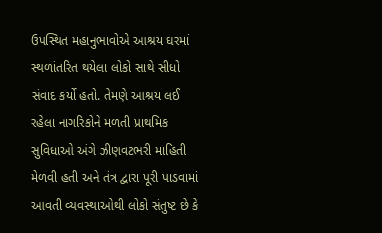ઉપસ્થિત મહાનુભાવોએ આશ્રય ઘરમાં સ્થળાંતરિત થયેલા લોકો સાથે સીધો સંવાદ કર્યો હતો. તેમણે આશ્રય લઈ રહેલા નાગરિકોને મળતી પ્રાથમિક સુવિધાઓ અંગે ઝીણવટભરી માહિતી મેળવી હતી અને તંત્ર દ્વારા પૂરી પાડવામાં આવતી વ્યવસ્થાઓથી લોકો સંતુષ્ટ છે કે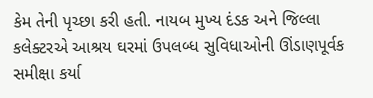કેમ તેની પૃચ્છા કરી હતી. નાયબ મુખ્ય દંડક અને જિલ્લા કલેક્ટરએ આશ્રય ઘરમાં ઉપલબ્ધ સુવિધાઓની ઊંડાણપૂર્વક સમીક્ષા કર્યા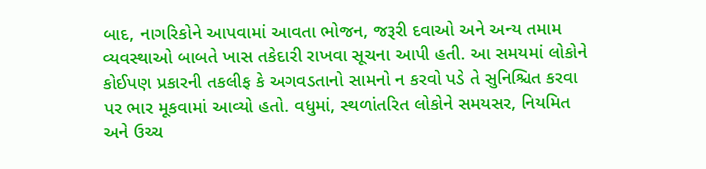બાદ, નાગરિકોને આપવામાં આવતા ભોજન, જરૂરી દવાઓ અને અન્ય તમામ વ્યવસ્થાઓ બાબતે ખાસ તકેદારી રાખવા સૂચના આપી હતી. આ સમયમાં લોકોને કોઈપણ પ્રકારની તકલીફ કે અગવડતાનો સામનો ન કરવો પડે તે સુનિશ્ચિત કરવા પર ભાર મૂકવામાં આવ્યો હતો. વધુમાં, સ્થળાંતરિત લોકોને સમયસર, નિયમિત અને ઉચ્ચ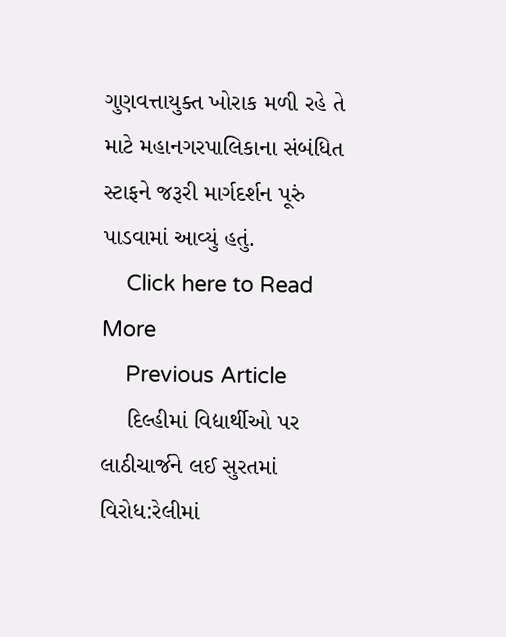ગુણવત્તાયુક્ત ખોરાક મળી રહે તે માટે મહાનગરપાલિકાના સંબંધિત સ્ટાફને જરૂરી માર્ગદર્શન પૂરું પાડવામાં આવ્યું હતું.
    Click here to Read More
    Previous Article
    દિલ્હીમાં વિદ્યાર્થીઓ પર લાઠીચાર્જને લઈ સુરતમાં વિરોધ:રેલીમાં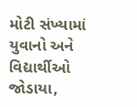મોટી સંખ્યામાં યુવાનો અને વિદ્યાર્થીઓ જોડાયા,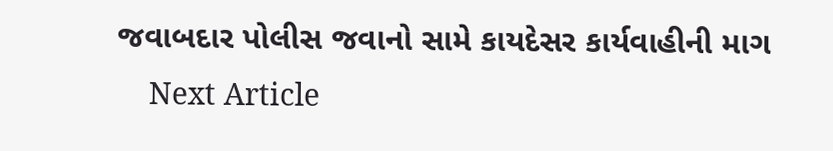જવાબદાર પોલીસ જવાનો સામે કાયદેસર કાર્યવાહીની માગ
    Next Article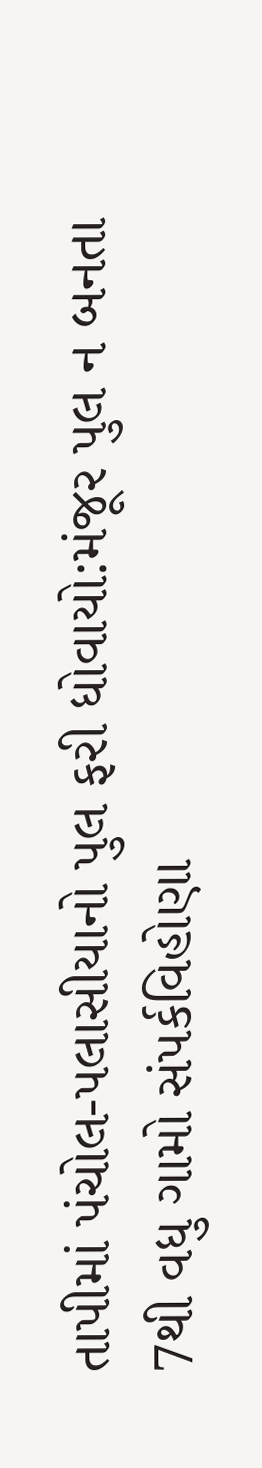તાપીમાં પંચોલ-પલાસીયાનો પુલ ફરી ધોવાયો:મંજૂર પુલ ન બનતા 7થી વધુ ગામો સંપર્કવિહોણા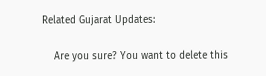Related Gujarat Updates:

    Are you sure? You want to delete this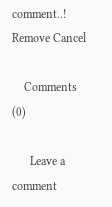comment..! Remove Cancel

    Comments (0)

      Leave a comment